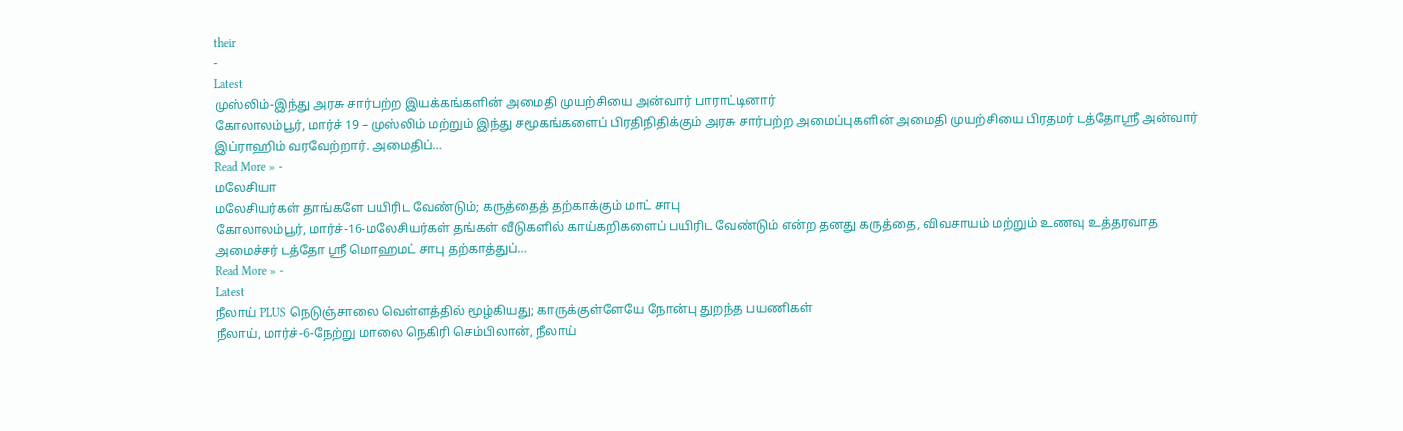their
-
Latest
முஸ்லிம்-இந்து அரசு சார்பற்ற இயக்கங்களின் அமைதி முயற்சியை அன்வார் பாராட்டினார்
கோலாலம்பூர், மார்ச் 19 – முஸ்லிம் மற்றும் இந்து சமூகங்களைப் பிரதிநிதிக்கும் அரசு சார்பற்ற அமைப்புகளின் அமைதி முயற்சியை பிரதமர் டத்தோஸ்ரீ அன்வார் இப்ராஹிம் வரவேற்றார். அமைதிப்…
Read More » -
மலேசியா
மலேசியர்கள் தாங்களே பயிரிட வேண்டும்; கருத்தைத் தற்காக்கும் மாட் சாபு
கோலாலம்பூர், மார்ச்-16-மலேசியர்கள் தங்கள் வீடுகளில் காய்கறிகளைப் பயிரிட வேண்டும் என்ற தனது கருத்தை, விவசாயம் மற்றும் உணவு உத்தரவாத அமைச்சர் டத்தோ ஸ்ரீ மொஹமட் சாபு தற்காத்துப்…
Read More » -
Latest
நீலாய் PLUS நெடுஞ்சாலை வெள்ளத்தில் மூழ்கியது; காருக்குள்ளேயே நோன்பு துறந்த பயணிகள்
நீலாய், மார்ச்-6-நேற்று மாலை நெகிரி செம்பிலான், நீலாய்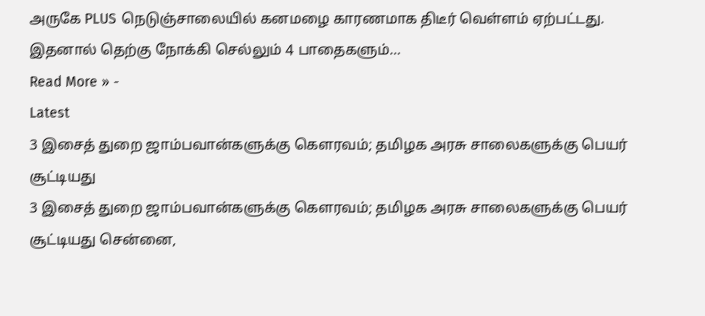அருகே PLUS நெடுஞ்சாலையில் கனமழை காரணமாக திடீர் வெள்ளம் ஏற்பட்டது. இதனால் தெற்கு நோக்கி செல்லும் 4 பாதைகளும்…
Read More » -
Latest
3 இசைத் துறை ஜாம்பவான்களுக்கு கெளரவம்; தமிழக அரசு சாலைகளுக்கு பெயர் சூட்டியது
3 இசைத் துறை ஜாம்பவான்களுக்கு கெளரவம்; தமிழக அரசு சாலைகளுக்கு பெயர் சூட்டியது சென்னை,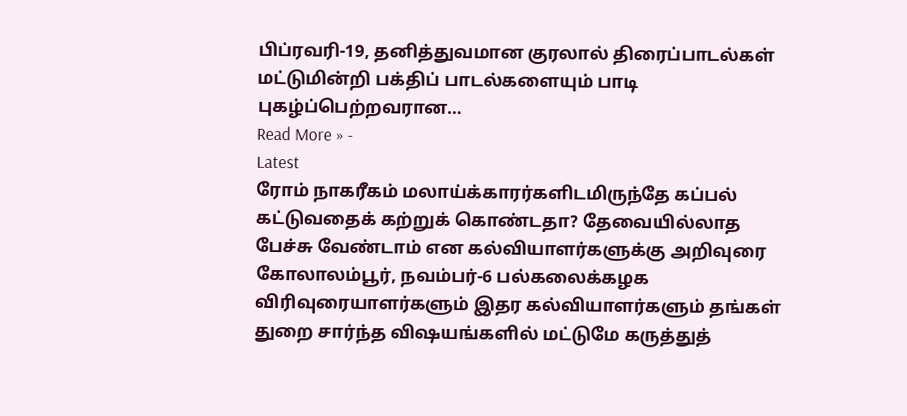பிப்ரவரி-19, தனித்துவமான குரலால் திரைப்பாடல்கள் மட்டுமின்றி பக்திப் பாடல்களையும் பாடி புகழ்ப்பெற்றவரான…
Read More » -
Latest
ரோம் நாகரீகம் மலாய்க்காரர்களிடமிருந்தே கப்பல் கட்டுவதைக் கற்றுக் கொண்டதா? தேவையில்லாத பேச்சு வேண்டாம் என கல்வியாளர்களுக்கு அறிவுரை
கோலாலம்பூர், நவம்பர்-6 பல்கலைக்கழக விரிவுரையாளர்களும் இதர கல்வியாளர்களும் தங்கள் துறை சார்ந்த விஷயங்களில் மட்டுமே கருத்துத்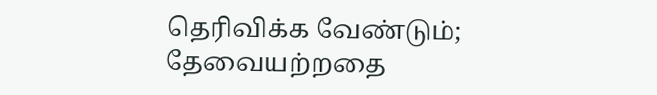தெரிவிக்க வேண்டும்; தேவையற்றதை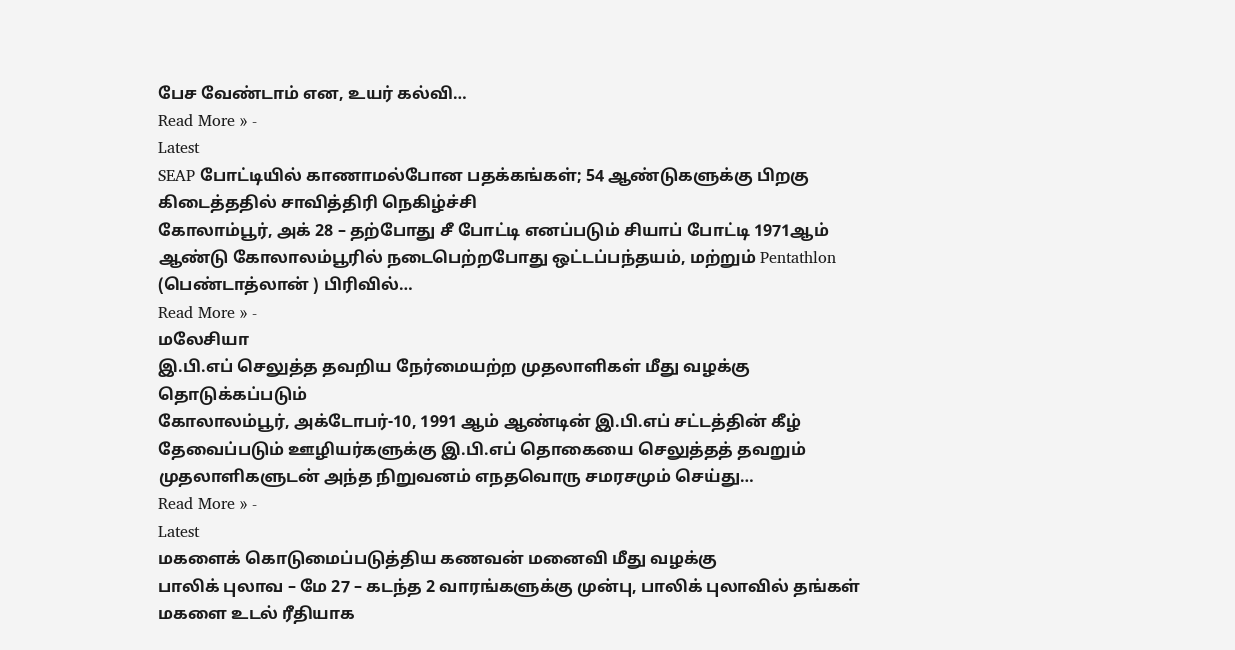பேச வேண்டாம் என, உயர் கல்வி…
Read More » -
Latest
SEAP போட்டியில் காணாமல்போன பதக்கங்கள்; 54 ஆண்டுகளுக்கு பிறகு கிடைத்ததில் சாவித்திரி நெகிழ்ச்சி
கோலாம்பூர், அக் 28 – தற்போது சீ போட்டி எனப்படும் சியாப் போட்டி 1971ஆம் ஆண்டு கோலாலம்பூரில் நடைபெற்றபோது ஒட்டப்பந்தயம், மற்றும் Pentathlon (பெண்டாத்லான் ) பிரிவில்…
Read More » -
மலேசியா
இ.பி.எப் செலுத்த தவறிய நேர்மையற்ற முதலாளிகள் மீது வழக்கு தொடுக்கப்படும்
கோலாலம்பூர், அக்டோபர்-10, 1991 ஆம் ஆண்டின் இ.பி.எப் சட்டத்தின் கீழ் தேவைப்படும் ஊழியர்களுக்கு இ.பி.எப் தொகையை செலுத்தத் தவறும் முதலாளிகளுடன் அந்த நிறுவனம் எநதவொரு சமரசமும் செய்து…
Read More » -
Latest
மகளைக் கொடுமைப்படுத்திய கணவன் மனைவி மீது வழக்கு
பாலிக் புலாவ – மே 27 – கடந்த 2 வாரங்களுக்கு முன்பு, பாலிக் புலாவில் தங்கள் மகளை உடல் ரீதியாக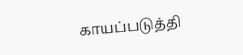காயப்படுத்தி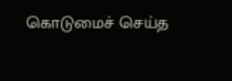கொடுமைச் செய்த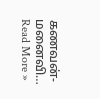கணவன்-மனைவி…
Read More »